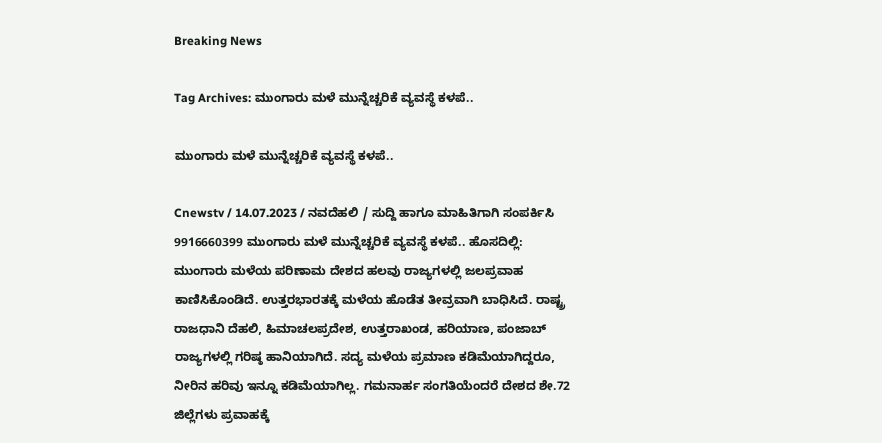Breaking News

Tag Archives: ಮುಂಗಾರು ಮಳೆ ಮುನ್ನೆಚ್ಚರಿಕೆ ವ್ಯವಸ್ಥೆ ಕಳಪೆ..

ಮುಂಗಾರು ಮಳೆ ಮುನ್ನೆಚ್ಚರಿಕೆ ವ್ಯವಸ್ಥೆ ಕಳಪೆ..

Cnewstv / 14.07.2023 / ನವದೆಹಲಿ / ಸುದ್ದಿ ಹಾಗೂ ಮಾಹಿತಿಗಾಗಿ ಸಂಪರ್ಕಿಸಿ 9916660399 ಮುಂಗಾರು ಮಳೆ ಮುನ್ನೆಚ್ಚರಿಕೆ ವ್ಯವಸ್ಥೆ ಕಳಪೆ.. ಹೊಸದಿಲ್ಲಿ: ಮುಂಗಾರು ಮಳೆಯ ಪರಿಣಾಮ ದೇಶದ ಹಲವು ರಾಜ್ಯಗಳಲ್ಲಿ ಜಲಪ್ರವಾಹ ಕಾಣಿಸಿಕೊಂಡಿದೆ. ಉತ್ತರಭಾರತಕ್ಕೆ ಮಳೆಯ ಹೊಡೆತ ತೀವ್ರವಾಗಿ ಬಾಧಿಸಿದೆ. ರಾಷ್ಟ್ರ ರಾಜಧಾನಿ ದೆಹಲಿ, ಹಿಮಾಚಲಪ್ರದೇಶ, ಉತ್ತರಾಖಂಡ, ಹರಿಯಾಣ, ಪಂಜಾಬ್‌ ರಾಜ್ಯಗಳಲ್ಲಿ ಗರಿಷ್ಠ ಹಾನಿಯಾಗಿದೆ. ಸದ್ಯ ಮಳೆಯ ಪ್ರಮಾಣ ಕಡಿಮೆಯಾಗಿದ್ದರೂ, ನೀರಿನ ಹರಿವು ಇನ್ನೂ ಕಡಿಮೆಯಾಗಿಲ್ಲ. ಗಮನಾರ್ಹ ಸಂಗತಿಯೆಂದರೆ ದೇಶದ ಶೇ.72 ಜಿಲ್ಲೆಗಳು ಪ್ರವಾಹಕ್ಕೆ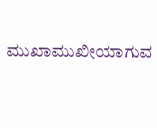ಮುಖಾಮುಖೀಯಾಗುವ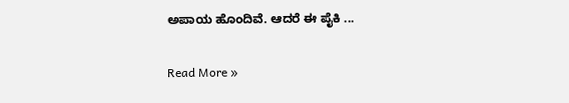ಅಪಾಯ ಹೊಂದಿವೆ. ಆದರೆ ಈ ಪೈಕಿ ...

Read More »